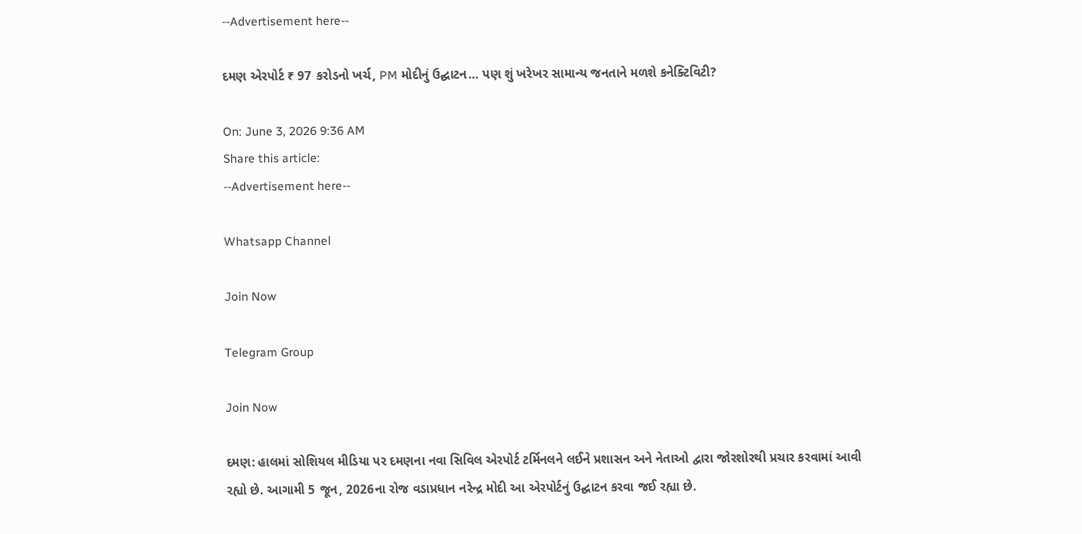--Advertisement here--

દમણ એરપોર્ટ ₹ 97 કરોડનો ખર્ચ, PM મોદીનું ઉદ્ઘાટન… પણ શું ખરેખર સામાન્ય જનતાને મળશે કનેક્ટિવિટી?

On: June 3, 2026 9:36 AM
Share this article:
--Advertisement here--

Whatsapp Channel

Join Now

Telegram Group

Join Now

દમણ: હાલમાં સોશિયલ મીડિયા પર દમણના નવા સિવિલ એરપોર્ટ ટર્મિનલને લઈને પ્રશાસન અને નેતાઓ દ્વારા જોરશોરથી પ્રચાર કરવામાં આવી રહ્યો છે. આગામી 5 જૂન, 2026ના રોજ વડાપ્રધાન નરેન્દ્ર મોદી આ એરપોર્ટનું ઉદ્ઘાટન કરવા જઈ રહ્યા છે.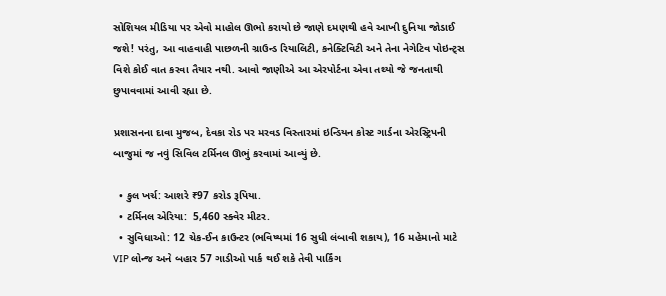સોશિયલ મીડિયા પર એવો માહોલ ઊભો કરાયો છે જાણે દમણથી હવે આખી દુનિયા જોડાઈ જશે! પરંતુ, આ વાહવાહી પાછળની ગ્રાઉન્ડ રિયાલિટી, કનેક્ટિવિટી અને તેના નેગેટિવ પોઇન્ટ્સ વિશે કોઈ વાત કરવા તૈયાર નથી. આવો જાણીએ આ એરપોર્ટના એવા તથ્યો જે જનતાથી છુપાવવામાં આવી રહ્યા છે.

પ્રશાસનના દાવા મુજબ, દેવકા રોડ પર મરવડ વિસ્તારમાં ઇન્ડિયન કોસ્ટ ગાર્ડના એરસ્ટ્રિપની બાજુમાં જ નવું સિવિલ ટર્મિનલ ઊભું કરવામાં આવ્યું છે.

  • કુલ ખર્ચ: આશરે ₹97 કરોડ રૂપિયા.
  • ટર્મિનલ એરિયા:  5,460 સ્ક્વેર મીટર.
  • સુવિધાઓ: 12 ચેક-ઈન કાઉન્ટર (ભવિષ્યમાં 16 સુધી લંબાવી શકાય), 16 મહેમાનો માટે VIP લોન્જ અને બહાર 57 ગાડીઓ પાર્ક થઈ શકે તેવી પાર્કિંગ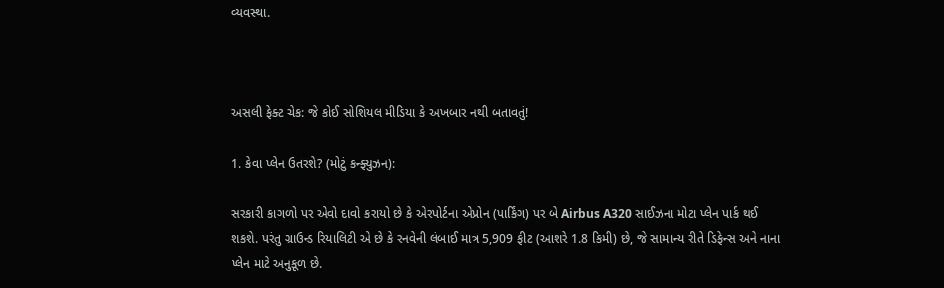વ્યવસ્થા.



અસલી ફેક્ટ ચેક: જે કોઈ સોશિયલ મીડિયા કે અખબાર નથી બતાવતું!

1. કેવા પ્લેન ઉતરશે? (મોટું કન્ફ્યુઝન):

સરકારી કાગળો પર એવો દાવો કરાયો છે કે એરપોર્ટના એપ્રોન (પાર્કિંગ) પર બે Airbus A320 સાઈઝના મોટા પ્લેન પાર્ક થઈ શકશે. પરંતુ ગ્રાઉન્ડ રિયાલિટી એ છે કે રનવેની લંબાઈ માત્ર 5,909 ફીટ (આશરે 1.8 કિમી) છે, જે સામાન્ય રીતે ડિફેન્સ અને નાના પ્લેન માટે અનુકૂળ છે.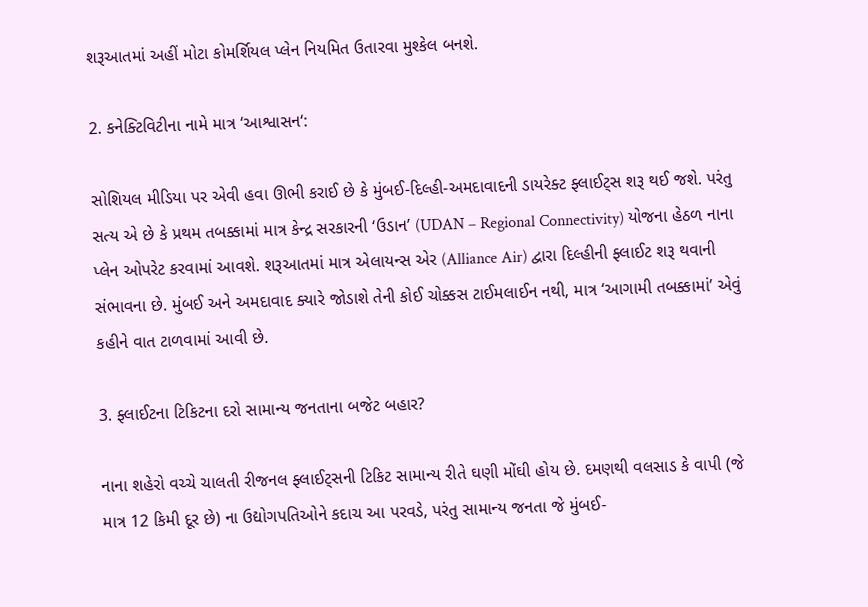શરૂઆતમાં અહીં મોટા કોમર્શિયલ પ્લેન નિયમિત ઉતારવા મુશ્કેલ બનશે.

2. કનેક્ટિવિટીના નામે માત્ર ‘આશ્વાસન‘:

સોશિયલ મીડિયા પર એવી હવા ઊભી કરાઈ છે કે મુંબઈ-દિલ્હી-અમદાવાદની ડાયરેક્ટ ફ્લાઈટ્સ શરૂ થઈ જશે. પરંતુ સત્ય એ છે કે પ્રથમ તબક્કામાં માત્ર કેન્દ્ર સરકારની ‘ઉડાન’ (UDAN – Regional Connectivity) યોજના હેઠળ નાના પ્લેન ઓપરેટ કરવામાં આવશે. શરૂઆતમાં માત્ર એલાયન્સ એર (Alliance Air) દ્વારા દિલ્હીની ફ્લાઈટ શરૂ થવાની સંભાવના છે. મુંબઈ અને અમદાવાદ ક્યારે જોડાશે તેની કોઈ ચોક્કસ ટાઈમલાઈન નથી, માત્ર ‘આગામી તબક્કામાં’ એવું કહીને વાત ટાળવામાં આવી છે.

3. ફ્લાઈટના ટિકિટના દરો સામાન્ય જનતાના બજેટ બહાર?

નાના શહેરો વચ્ચે ચાલતી રીજનલ ફ્લાઈટ્સની ટિકિટ સામાન્ય રીતે ઘણી મોંઘી હોય છે. દમણથી વલસાડ કે વાપી (જે માત્ર 12 કિમી દૂર છે) ના ઉદ્યોગપતિઓને કદાચ આ પરવડે, પરંતુ સામાન્ય જનતા જે મુંબઈ-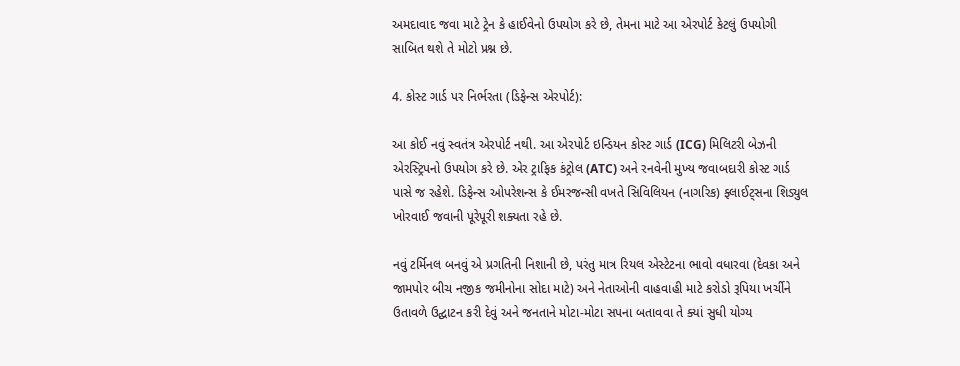અમદાવાદ જવા માટે ટ્રેન કે હાઈવેનો ઉપયોગ કરે છે, તેમના માટે આ એરપોર્ટ કેટલું ઉપયોગી સાબિત થશે તે મોટો પ્રશ્ન છે.

4. કોસ્ટ ગાર્ડ પર નિર્ભરતા (ડિફેન્સ એરપોર્ટ):

આ કોઈ નવું સ્વતંત્ર એરપોર્ટ નથી. આ એરપોર્ટ ઇન્ડિયન કોસ્ટ ગાર્ડ (ICG) મિલિટરી બેઝની એરસ્ટ્રિપનો ઉપયોગ કરે છે. એર ટ્રાફિક કંટ્રોલ (ATC) અને રનવેની મુખ્ય જવાબદારી કોસ્ટ ગાર્ડ પાસે જ રહેશે. ડિફેન્સ ઓપરેશન્સ કે ઈમરજન્સી વખતે સિવિલિયન (નાગરિક) ફ્લાઈટ્સના શિડ્યુલ ખોરવાઈ જવાની પૂરેપૂરી શક્યતા રહે છે.

નવું ટર્મિનલ બનવું એ પ્રગતિની નિશાની છે, પરંતુ માત્ર રિયલ એસ્ટેટના ભાવો વધારવા (દેવકા અને જામપોર બીચ નજીક જમીનોના સોદા માટે) અને નેતાઓની વાહવાહી માટે કરોડો રૂપિયા ખર્ચીને ઉતાવળે ઉદ્ઘાટન કરી દેવું અને જનતાને મોટા-મોટા સપના બતાવવા તે ક્યાં સુધી યોગ્ય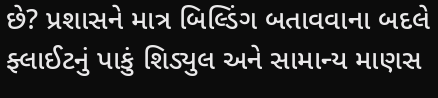છે? પ્રશાસને માત્ર બિલ્ડિંગ બતાવવાના બદલે ફ્લાઈટનું પાકું શિડ્યુલ અને સામાન્ય માણસ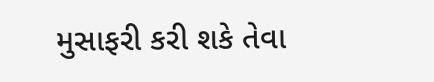મુસાફરી કરી શકે તેવા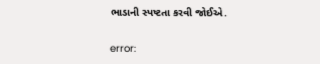ભાડાની સ્પષ્ટતા કરવી જોઈએ.

error: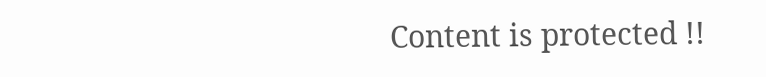Content is protected !!